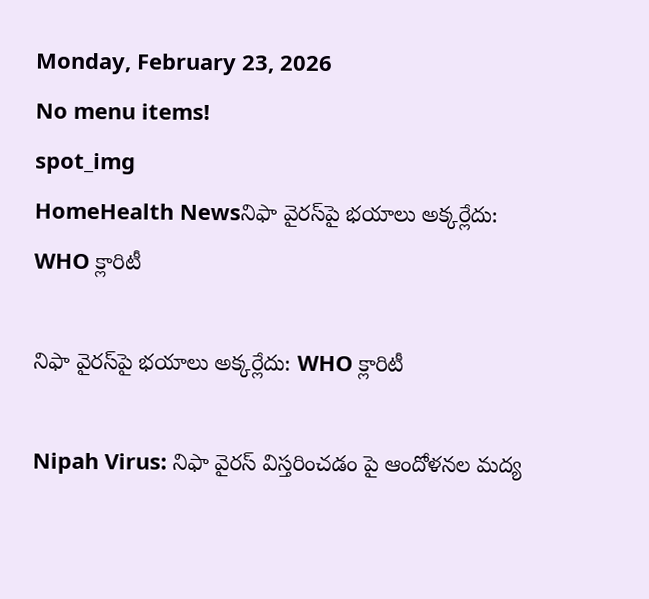Monday, February 23, 2026
No menu items!
spot_img
HomeHealth Newsనిఫా వైరస్‌పై భయాలు అక్కర్లేదు: WHO క్లారిటీ

నిఫా వైరస్‌పై భయాలు అక్కర్లేదు: WHO క్లారిటీ

Nipah Virus: నిఫా వైరస్ విస్తరించడం పై ఆందోళనల మద్య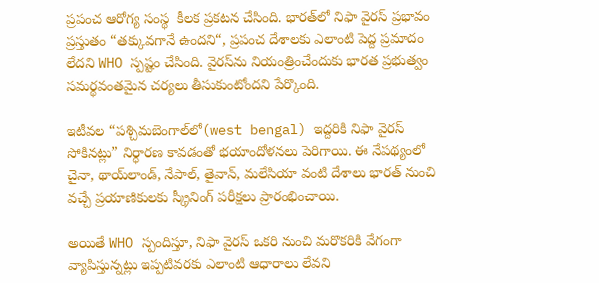ప్రపంచ ఆరోగ్య సంస్థ  కీలక ప్రకటన చేసింది. భారత్‌లో నిఫా వైరస్ ప్రభావం ప్రస్తుతం “తక్కువగానే ఉందని“, ప్రపంచ దేశాలకు ఎలాంటి పెద్ద ప్రమాదం లేదని WHO స్పష్టం చేసింది. వైరస్‌ను నియంత్రించేందుకు భారత ప్రభుత్వం సమర్థవంతమైన చర్యలు తీసుకుంటోందని పేర్కొంది.

ఇటీవల “పశ్చిమబెంగాల్‌లో(west bengal) ఇద్దరికి నిఫా వైరస్ సోకినట్లు” నిర్ధారణ కావడంతో భయాందోళనలు పెరిగాయి. ఈ నేపథ్యంలో చైనా, థాయ్‌లాండ్, నేపాల్, తైవాన్, మలేసియా వంటి దేశాలు భారత్ నుంచి వచ్చే ప్రయాణికులకు స్క్రీనింగ్ పరీక్షలు ప్రారంభించాయి.

అయితే WHO స్పందిస్తూ, నిఫా వైరస్ ఒకరి నుంచి మరొకరికి వేగంగా వ్యాపిస్తున్నట్లు ఇప్పటివరకు ఎలాంటి ఆధారాలు లేవని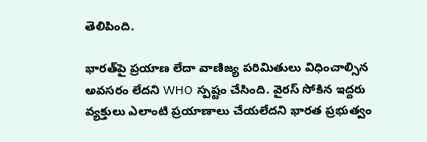తెలిపింది.

భారత్‌పై ప్రయాణ లేదా వాణిజ్య పరిమితులు విధించాల్సిన అవసరం లేదని WHO స్పష్టం చేసింది. వైరస్ సోకిన ఇద్దరు వ్యక్తులు ఎలాంటి ప్రయాణాలు చేయలేదని భారత ప్రభుత్వం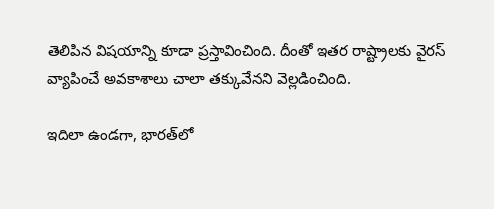తెలిపిన విషయాన్ని కూడా ప్రస్తావించింది. దీంతో ఇతర రాష్ట్రాలకు వైరస్ వ్యాపించే అవకాశాలు చాలా తక్కువేనని వెల్లడించింది.

ఇదిలా ఉండగా, భారత్‌లో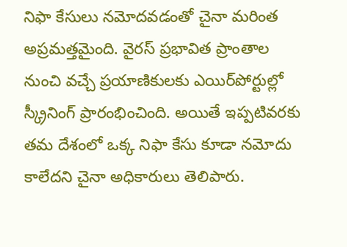నిఫా కేసులు నమోదవడంతో చైనా మరింత అప్రమత్తమైంది. వైరస్ ప్రభావిత ప్రాంతాల నుంచి వచ్చే ప్రయాణికులకు ఎయిర్‌పోర్టుల్లో స్క్రీనింగ్ ప్రారంభించింది. అయితే ఇప్పటివరకు తమ దేశంలో ఒక్క నిఫా కేసు కూడా నమోదు కాలేదని చైనా అధికారులు తెలిపారు.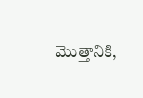మొత్తానికి,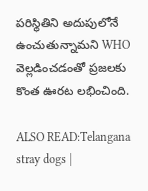పరిస్థితిని అదుపులోనే ఉంచుతున్నామని WHO వెల్లడించడంతో ప్రజలకు కొంత ఊరట లభించింది.

ALSO READ:Telangana stray dogs |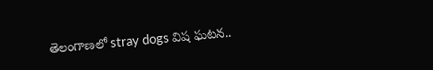తెలంగాణలో stray dogs విష ఘటన..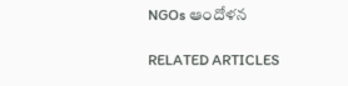NGOs ఆందోళన

RELATED ARTICLES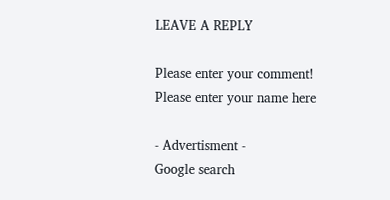LEAVE A REPLY

Please enter your comment!
Please enter your name here

- Advertisment -
Google search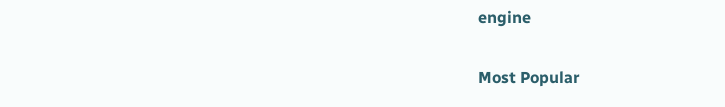engine

Most Popular